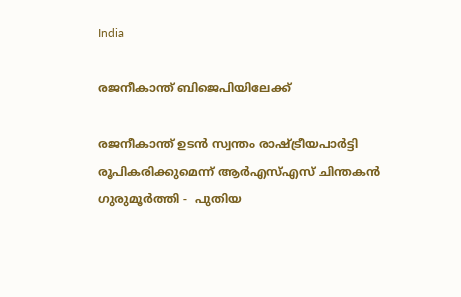India

രജനീകാന്ത് ബിജെപിയിലേക്ക്

രജനീകാന്ത് ഉടന്‍ സ്വന്തം രാഷ്ട്രീയപാര്‍ട്ടി രൂപികരിക്കുമെന്ന് ആര്‍എസ്എസ് ചിന്തകന്‍ ഗുരുമൂര്‍ത്തി -  പുതിയ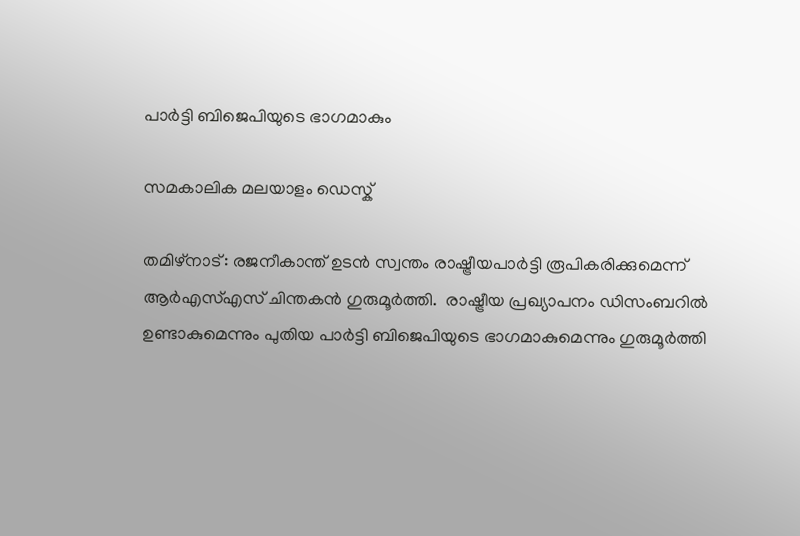പാര്‍ട്ടി ബിജെപിയുടെ ഭാഗമാകും

സമകാലിക മലയാളം ഡെസ്ക്

തമിഴ്‌നാട്: രജനീകാന്ത് ഉടന്‍ സ്വന്തം രാഷ്ട്രീയപാര്‍ട്ടി രൂപികരിക്കുമെന്ന് ആര്‍എസ്എസ് ചിന്തകന്‍ ഗുരുമൂര്‍ത്തി.  രാഷ്ട്രീയ പ്രഖ്യാപനം ഡിസംബറില്‍ ഉണ്ടാകുമെന്നും പുതിയ പാര്‍ട്ടി ബിജെപിയുടെ ഭാഗമാകുമെന്നും ഗുരുമൂര്‍ത്തി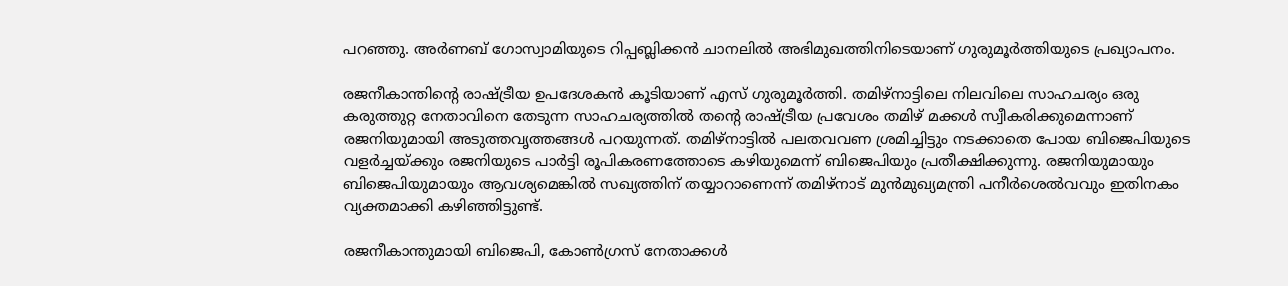പറഞ്ഞു. അര്‍ണബ് ഗോസ്വാമിയുടെ റിപ്പബ്ലിക്കന്‍ ചാനലില്‍ അഭിമുഖത്തിനിടെയാണ് ഗുരുമൂര്‍ത്തിയുടെ പ്രഖ്യാപനം.

രജനീകാന്തിന്റെ രാഷ്ട്രീയ ഉപദേശകന്‍ കൂടിയാണ് എസ് ഗുരുമൂര്‍ത്തി. തമിഴ്‌നാട്ടിലെ നിലവിലെ സാഹചര്യം ഒരു കരുത്തുറ്റ നേതാവിനെ തേടുന്ന സാഹചര്യത്തില്‍ തന്റെ രാഷ്ട്രീയ പ്രവേശം തമിഴ് മക്കള്‍ സ്വീകരിക്കുമെന്നാണ് രജനിയുമായി അടുത്തവൃത്തങ്ങള്‍ പറയുന്നത്. തമിഴ്‌നാട്ടില്‍ പലതവവണ ശ്രമിച്ചിട്ടും നടക്കാതെ പോയ ബിജെപിയുടെ വളര്‍ച്ചയ്ക്കും രജനിയുടെ പാര്‍ട്ടി രൂപികരണത്തോടെ കഴിയുമെന്ന് ബിജെപിയും പ്രതീക്ഷിക്കുന്നു. രജനിയുമായും ബിജെപിയുമായും ആവശ്യമെങ്കില്‍ സഖ്യത്തിന് തയ്യാറാണെന്ന് തമിഴ്‌നാട് മുന്‍മുഖ്യമന്ത്രി പനീര്‍ശെല്‍വവും ഇതിനകം വ്യക്തമാക്കി കഴിഞ്ഞിട്ടുണ്ട്.

രജനീകാന്തുമായി ബിജെപി, കോണ്‍ഗ്രസ് നേതാക്കള്‍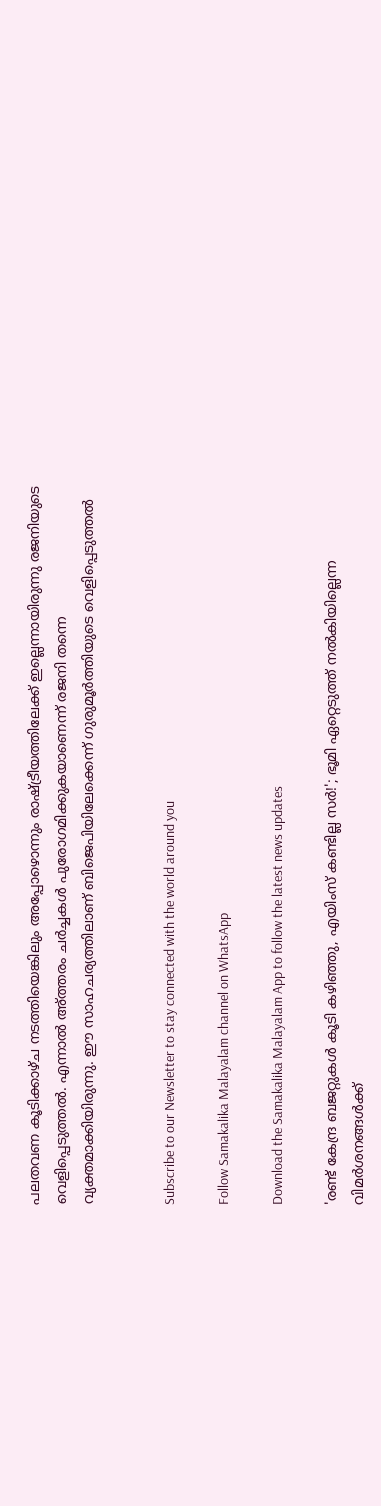പലതവണ കൂടിക്കാഴ്ച നടത്തിയെങ്കിലും അപ്പോഴൊന്നും രാഷ്ട്രീയത്തിലേക്ക് ഇല്ലെന്നായിരുന്നു രജനിയുടെ വെളിപ്പെടുത്തല്‍. എന്നാല്‍ അ്ത്തരം ചര്‍ച്ചകള്‍ പുരോഗമിക്കുകയാണെന്ന് രജനി തന്നെ വ്യക്തമാക്കിയിരുന്നു. ഈ സാഹചര്യത്തിലാണ് ബിജെപിയിലേക്കെന്ന് ഗുരുമൂര്‍ത്തിയുടെ വെളിപ്പെടുത്തല്‍


Subscribe to our Newsletter to stay connected with the world around you

Follow Samakalika Malayalam channel on WhatsApp

Download the Samakalika Malayalam App to follow the latest news updates

'രണ്ട് കേന്ദ്ര ബജറ്റുകള്‍ കൂടി കഴിഞ്ഞു, എയിംസ് കണ്ടില്ല സര്‍!'; ഭൂമി ഏറ്റെടുത്ത് നല്‍കിയില്ലെന്ന വിമര്‍ശനങ്ങള്‍ക്ക്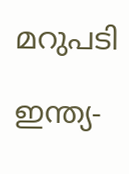മറുപടി

ഇന്ത്യ-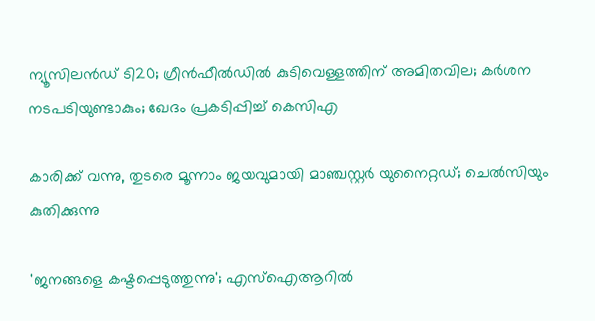ന്യൂസിലൻഡ‍് ടി20; ഗ്രീൻഫീൽഡിൽ കുടിവെള്ളത്തിന് അമിതവില; കർശന നടപടിയുണ്ടാകും; ഖേദം പ്രകടിപ്പിച്ച് കെസിഎ

കാരിക്ക് വന്നു, തുടരെ മൂന്നാം ജയവുമായി മാഞ്ചസ്റ്റര്‍ യുനൈറ്റഡ്; ചെല്‍സിയും കുതിക്കുന്നു

'ജനങ്ങളെ കഷ്ടപ്പെടുത്തുന്നു'; എസ്ഐആറിൽ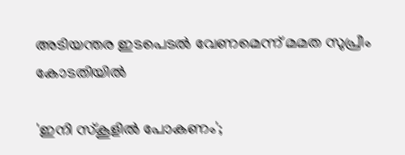അടിയന്തര ഇടപെടൽ വേണമെന്ന് മമത സുപ്രീം കോടതിയിൽ

'ഇനി സ്‌കൂളില്‍ പോകണം';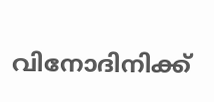വിനോദിനിക്ക്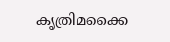കൃത്രിമക്കൈ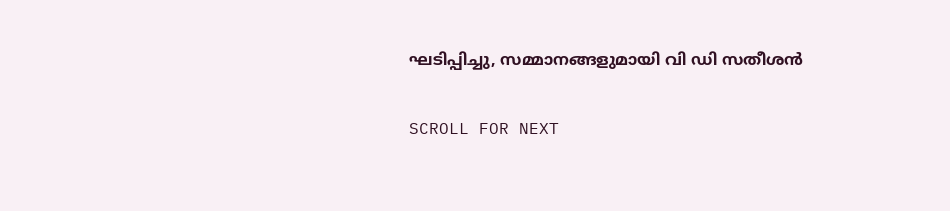ഘടിപ്പിച്ചു, സമ്മാനങ്ങളുമായി വി ഡി സതീശന്‍

SCROLL FOR NEXT